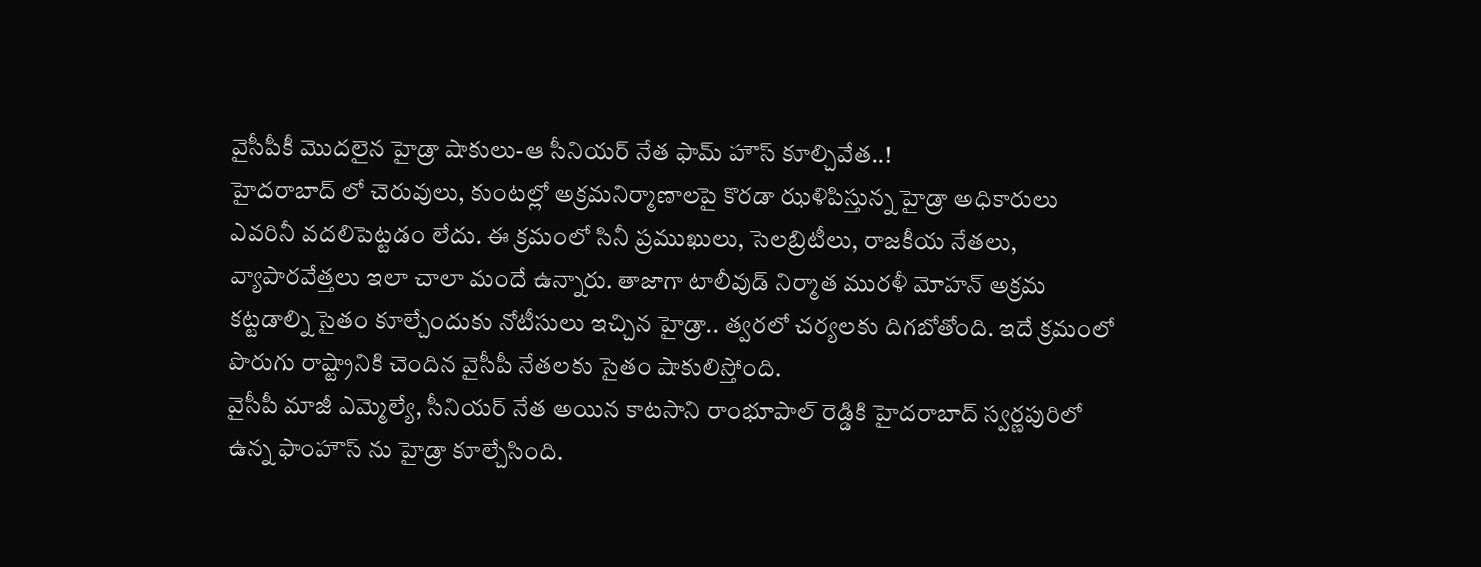వైసీపీకీ మొదలైన హైడ్రా షాకులు-ఆ సీనియర్ నేత ఫామ్ హౌస్ కూల్చివేత..!
హైదరాబాద్ లో చెరువులు, కుంటల్లో అక్రమనిర్మాణాలపై కొరడా ఝళిపిస్తున్న హైడ్రా అధికారులు ఎవరినీ వదలిపెట్టడం లేదు. ఈ క్రమంలో సినీ ప్రముఖులు, సెలబ్రిటీలు, రాజకీయ నేతలు, వ్యాపారవేత్తలు ఇలా చాలా మందే ఉన్నారు. తాజాగా టాలీవుడ్ నిర్మాత మురళీ మోహన్ అక్రమ కట్టడాల్ని సైతం కూల్చేందుకు నోటీసులు ఇచ్చిన హైడ్రా.. త్వరలో చర్యలకు దిగబోతోంది. ఇదే క్రమంలో పొరుగు రాష్ట్రానికి చెందిన వైసీపీ నేతలకు సైతం షాకులిస్తోంది.
వైసీపీ మాజీ ఎమ్మెల్యే, సీనియర్ నేత అయిన కాటసాని రాంభూపాల్ రెడ్డికి హైదరాబాద్ స్వర్ణపురిలో ఉన్న ఫాంహౌస్ ను హైడ్రా కూల్చేసింది.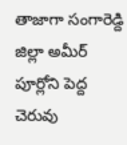తాజాగా సంగారెడ్ది జిల్లా అమీర్ పూర్లోని పెద్ద చెరువు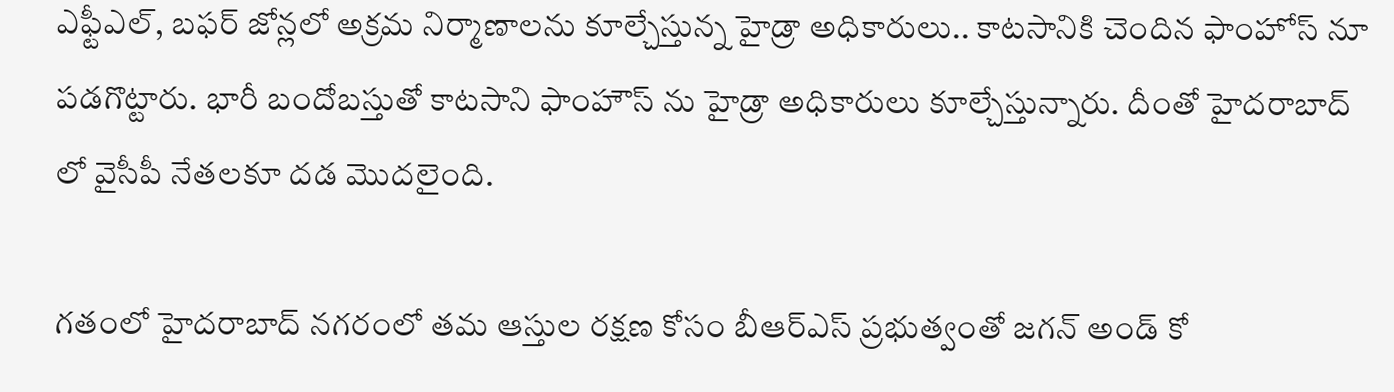ఎఫ్టీఎల్, బఫర్ జోన్లలో అక్రమ నిర్మాణాలను కూల్చేస్తున్న హైడ్రా అధికారులు.. కాటసానికి చెందిన ఫాంహోస్ నూ పడగొట్టారు. భారీ బందోబస్తుతో కాటసాని ఫాంహౌస్ ను హైడ్రా అధికారులు కూల్చేస్తున్నారు. దీంతో హైదరాబాద్ లో వైసీపీ నేతలకూ దడ మొదలైంది.

గతంలో హైదరాబాద్ నగరంలో తమ ఆస్తుల రక్షణ కోసం బీఆర్ఎస్ ప్రభుత్వంతో జగన్ అండ్ కో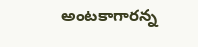అంటకాగారన్న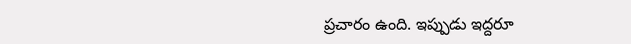ప్రచారం ఉంది. ఇప్పుడు ఇద్దరూ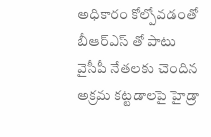అధికారం కోల్పోవడంతో బీఆర్ఎస్ తో పాటు వైసీపీ నేతలకు చెందిన అక్రమ కట్టడాలపై హైడ్రా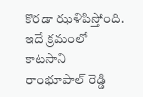కొరడా ఝళిపిస్తోంది. ఇదే క్రమంలో కాటసాని రాంభూపాల్ రెడ్డి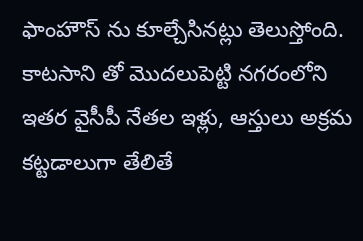ఫాంహౌస్ ను కూల్చేసినట్లు తెలుస్తోంది. కాటసాని తో మొదలుపెట్టి నగరంలోని ఇతర వైసీపీ నేతల ఇళ్లు, ఆస్తులు అక్రమ కట్టడాలుగా తేలితే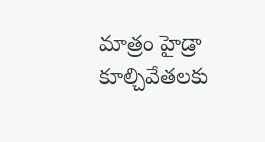మాత్రం హైడ్రా కూల్చివేతలకు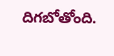దిగబోతోంది.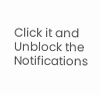Click it and Unblock the Notifications